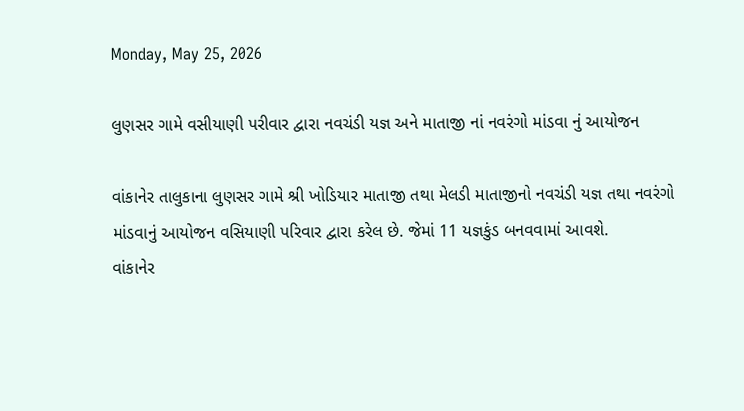Monday, May 25, 2026

લુણસર ગામે વસીયાણી પરીવાર દ્વારા નવચંડી યજ્ઞ અને માતાજી નાં નવરંગો માંડવા નું આયોજન

વાંકાનેર તાલુકાના લુણસર ગામે શ્રી ખોડિયાર માતાજી તથા મેલડી માતાજીનો નવચંડી યજ્ઞ તથા નવરંગો માંડવાનું આયોજન વસિયાણી પરિવાર દ્વારા કરેલ છે. જેમાં 11 યજ્ઞકુંડ બનવવામાં આવશે.
વાંકાનેર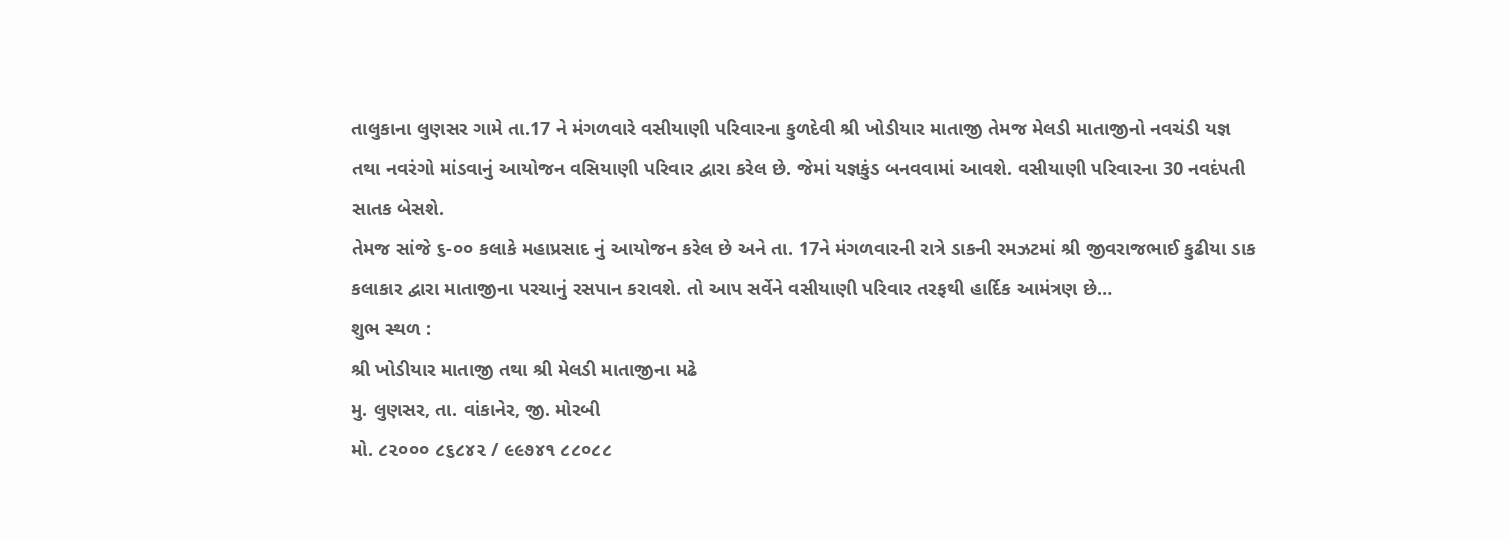તાલુકાના લુણસર ગામે તા.17 ને મંગળવારે વસીયાણી પરિવારના કુળદેવી શ્રી ખોડીયાર માતાજી તેમજ મેલડી માતાજીનો નવચંડી યજ્ઞ તથા નવરંગો માંડવાનું આયોજન વસિયાણી પરિવાર દ્વારા કરેલ છે. જેમાં યજ્ઞકુંડ બનવવામાં આવશે. વસીયાણી પરિવારના 30 નવદંપતી સાતક બેસશે.
તેમજ સાંજે ૬-૦૦ કલાકે મહાપ્રસાદ નું આયોજન કરેલ છે અને તા. 17ને મંગળવારની રાત્રે ડાકની રમઝટમાં શ્રી જીવરાજભાઈ કુઢીયા ડાક કલાકાર દ્વારા માતાજીના પરચાનું રસપાન કરાવશે. તો આપ સર્વેને વસીયાણી પરિવાર તરફથી હાર્દિક આમંત્રણ છે…
શુભ સ્થળ :
શ્રી ખોડીયાર માતાજી તથા શ્રી મેલડી માતાજીના મઢે
મુ. લુણસર, તા. વાંકાનેર, જી. મોરબી
મો. ૮૨૦૦૦ ૮૬૮૪૨ / ૯૯૭૪૧ ૮૮૦૮૮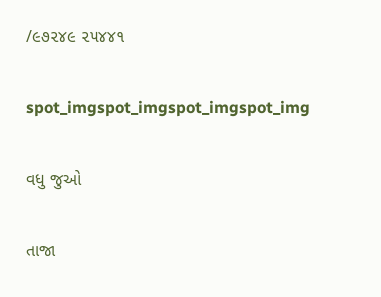/૯૭૨૪૯ ૨૫૪૪૧

spot_imgspot_imgspot_imgspot_img

વધુ જુઓ

તાજા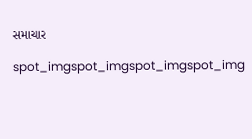સમાચાર

spot_imgspot_imgspot_imgspot_img